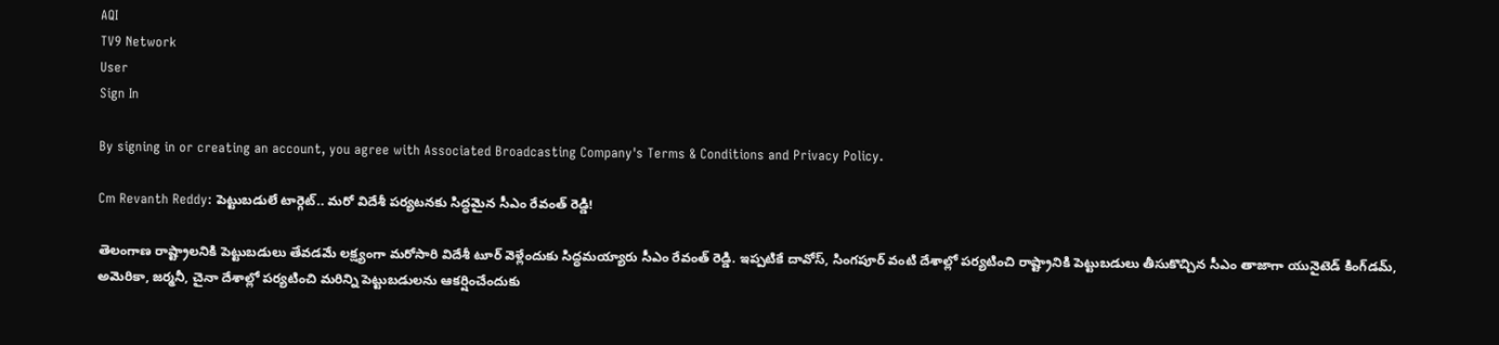AQI
TV9 Network
User
Sign In

By signing in or creating an account, you agree with Associated Broadcasting Company's Terms & Conditions and Privacy Policy.

Cm Revanth Reddy: పెట్టుబడులే టార్గెట్.. మరో విదేశీ పర్యటనకు సిద్ధమైన సీఎం రేవంత్ రెడ్డి!

తెలంగాణ రాష్ట్రాలనికి పెట్టుబడులు తేవడమే లక్ష్యంగా మరోసారి విదేశీ టూర్‌ వెళ్లేందుకు సిద్ధమయ్యారు సీఎం రేవంత్ రెడ్డి. ఇప్పటికే దావోస్, సింగపూర్ వంటి దేశాల్లో పర్యటించి రాష్ట్రానికి పెట్టుబడులు తీసుకొచ్చిన సీఎం తాజాగా యునైటెడ్ కింగ్‌డమ్, అమెరికా, జర్మనీ, చైనా దేశాల్లో పర్యటించి మరిన్ని పెట్టుబడులను ఆకర్షించేందుకు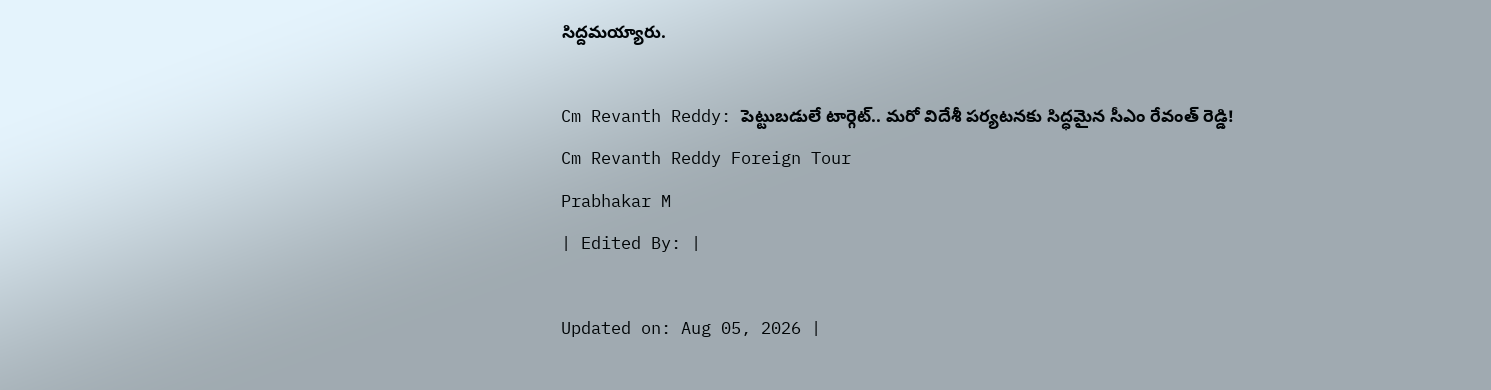సిద్దమయ్యారు.

Cm Revanth Reddy: పెట్టుబడులే టార్గెట్.. మరో విదేశీ పర్యటనకు సిద్ధమైన సీఎం రేవంత్ రెడ్డి!
Cm Revanth Reddy Foreign Tour
Prabhakar M
| Edited By: |

Updated on: Aug 05, 2026 |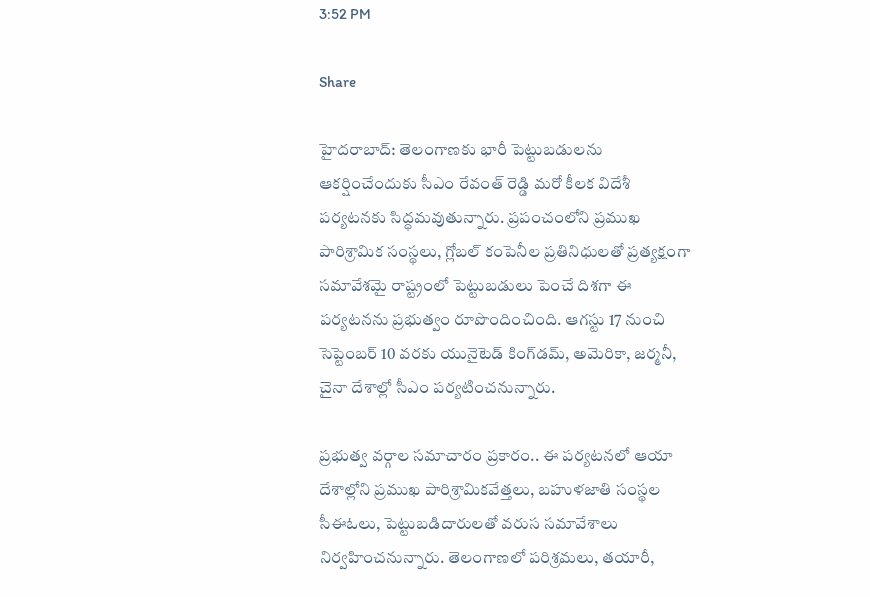3:52 PM

Share

హైదరాబాద్: తెలంగాణకు భారీ పెట్టుబడులను ఆకర్షించేందుకు సీఎం రేవంత్ రెడ్డి మరో కీలక విదేశీ పర్యటనకు సిద్ధమవుతున్నారు. ప్రపంచంలోని ప్రముఖ పారిశ్రామిక సంస్థలు, గ్లోబల్ కంపెనీల ప్రతినిధులతో ప్రత్యక్షంగా సమావేశమై రాష్ట్రంలో పెట్టుబడులు పెంచే దిశగా ఈ పర్యటనను ప్రభుత్వం రూపొందించింది. ఆగస్టు 17 నుంచి సెప్టెంబర్ 10 వరకు యునైటెడ్ కింగ్‌డమ్, అమెరికా, జర్మనీ, చైనా దేశాల్లో సీఎం పర్యటించనున్నారు.

ప్రభుత్వ వర్గాల సమాచారం ప్రకారం.. ఈ పర్యటనలో ఆయా దేశాల్లోని ప్రముఖ పారిశ్రామికవేత్తలు, బహుళజాతి సంస్థల సీఈఓలు, పెట్టుబడిదారులతో వరుస సమావేశాలు నిర్వహించనున్నారు. తెలంగాణలో పరిశ్రమలు, తయారీ,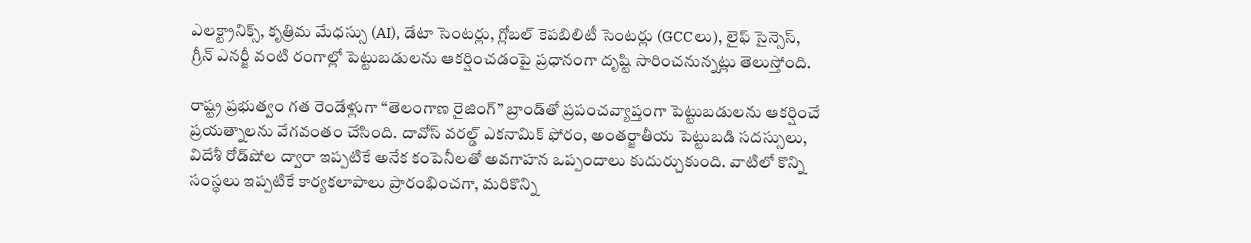ఎలక్ట్రానిక్స్, కృత్రిమ మేధస్సు (AI), డేటా సెంటర్లు, గ్లోబల్ కెపబిలిటీ సెంటర్లు (GCCలు), లైఫ్ సైన్సెస్, గ్రీన్ ఎనర్జీ వంటి రంగాల్లో పెట్టుబడులను ఆకర్షించడంపై ప్రధానంగా దృష్టి సారించనున్నట్లు తెలుస్తోంది.

రాష్ట్ర ప్రభుత్వం గత రెండేళ్లుగా “తెలంగాణ రైజింగ్” బ్రాండ్‌తో ప్రపంచవ్యాప్తంగా పెట్టుబడులను ఆకర్షించే ప్రయత్నాలను వేగవంతం చేసింది. దావోస్ వరల్డ్ ఎకనామిక్ ఫోరం, అంతర్జాతీయ పెట్టుబడి సదస్సులు, విదేశీ రోడ్‌షోల ద్వారా ఇప్పటికే అనేక కంపెనీలతో అవగాహన ఒప్పందాలు కుదుర్చుకుంది. వాటిలో కొన్ని సంస్థలు ఇప్పటికే కార్యకలాపాలు ప్రారంభించగా, మరికొన్ని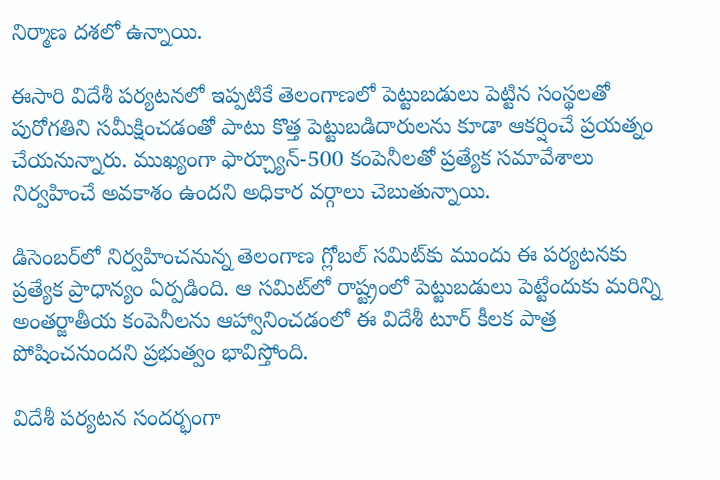నిర్మాణ దశలో ఉన్నాయి.

ఈసారి విదేశీ పర్యటనలో ఇప్పటికే తెలంగాణలో పెట్టుబడులు పెట్టిన సంస్థలతో పురోగతిని సమీక్షించడంతో పాటు కొత్త పెట్టుబడిదారులను కూడా ఆకర్షించే ప్రయత్నం చేయనున్నారు. ముఖ్యంగా ఫార్చ్యూన్-500 కంపెనీలతో ప్రత్యేక సమావేశాలు నిర్వహించే అవకాశం ఉందని అధికార వర్గాలు చెబుతున్నాయి.

డిసెంబర్‌లో నిర్వహించనున్న తెలంగాణ గ్లోబల్ సమిట్‌కు ముందు ఈ పర్యటనకు ప్రత్యేక ప్రాధాన్యం ఏర్పడింది. ఆ సమిట్‌లో రాష్ట్రంలో పెట్టుబడులు పెట్టేందుకు మరిన్ని అంతర్జాతీయ కంపెనీలను ఆహ్వానించడంలో ఈ విదేశీ టూర్ కీలక పాత్ర పోషించనుందని ప్రభుత్వం భావిస్తోంది.

విదేశీ పర్యటన సందర్భంగా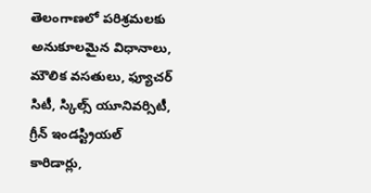తెలంగాణలో పరిశ్రమలకు అనుకూలమైన విధానాలు, మౌలిక వసతులు, ఫ్యూచర్ సిటీ, స్కిల్స్ యూనివర్సిటీ, గ్రీన్ ఇండస్ట్రియల్ కారిడార్లు,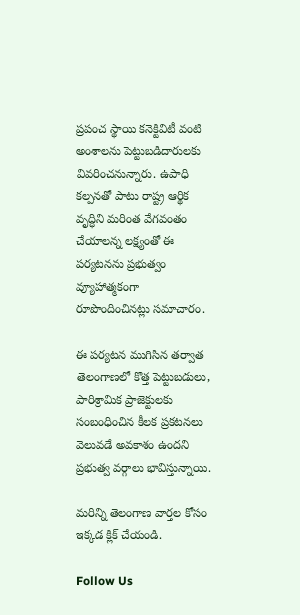ప్రపంచ స్థాయి కనెక్టివిటీ వంటి అంశాలను పెట్టుబడిదారులకు వివరించనున్నారు. ఉపాధి కల్పనతో పాటు రాష్ట్ర ఆర్థిక వృద్ధిని మరింత వేగవంతం చేయాలన్న లక్ష్యంతో ఈ పర్యటనను ప్రభుత్వం వ్యూహాత్మకంగా రూపొందించినట్లు సమాచారం.

ఈ పర్యటన ముగిసిన తర్వాత తెలంగాణలో కొత్త పెట్టుబడులు, పారిశ్రామిక ప్రాజెక్టులకు సంబంధించిన కీలక ప్రకటనలు వెలువడే అవకాశం ఉందని ప్రభుత్వ వర్గాలు భావిస్తున్నాయి.

మరిన్ని తెలంగాణ వార్తల కోసం ఇక్కడ క్లిక్ చేయండి.

Follow Us